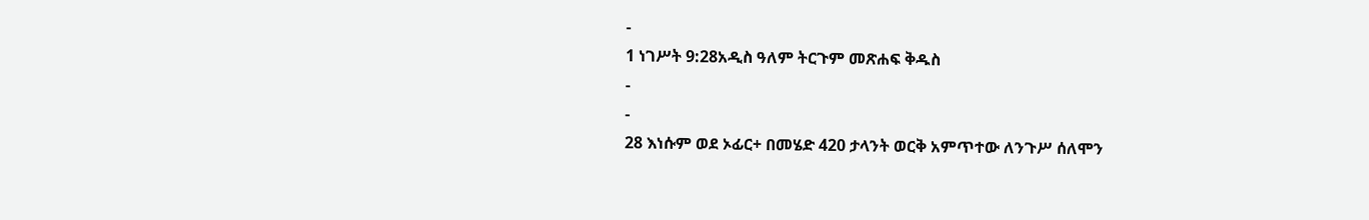-
1 ነገሥት 9:28አዲስ ዓለም ትርጉም መጽሐፍ ቅዱስ
-
-
28 እነሱም ወደ ኦፊር+ በመሄድ 420 ታላንት ወርቅ አምጥተው ለንጉሥ ሰለሞን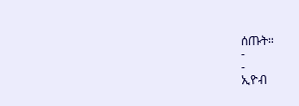ሰጡት።
-
-
ኢዮብ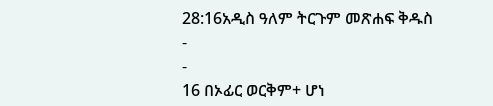28:16አዲስ ዓለም ትርጉም መጽሐፍ ቅዱስ
-
-
16 በኦፊር ወርቅም+ ሆነ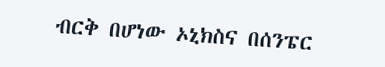ብርቅ በሆነው ኦኒክስና በሰንፔር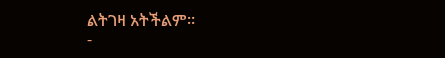ልትገዛ አትችልም።
-